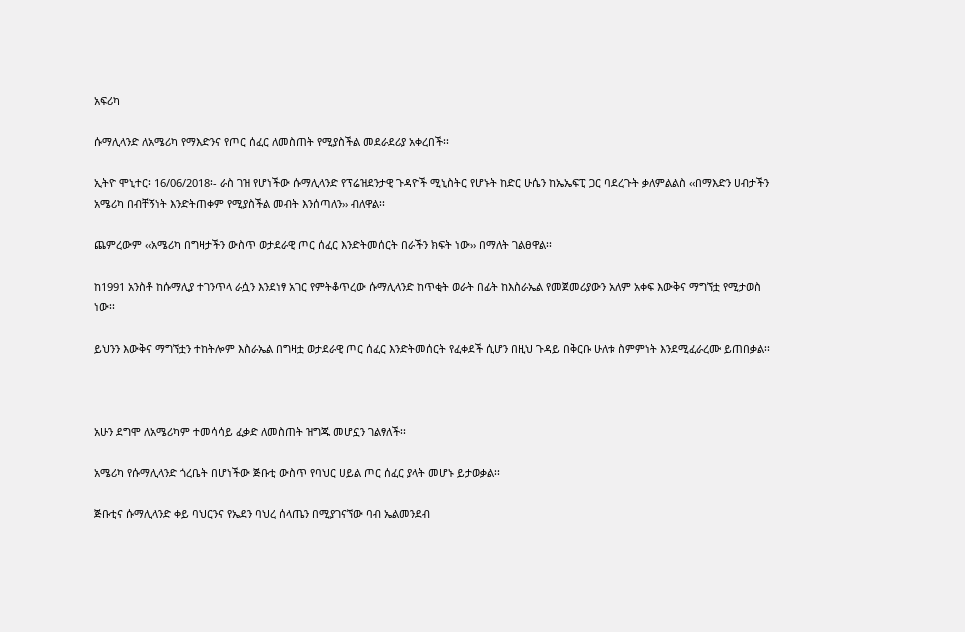አፍሪካ

ሱማሊላንድ ለአሜሪካ የማእድንና የጦር ሰፈር ለመስጠት የሚያስችል መደራደሪያ አቀረበች፡፡

ኢትዮ ሞኒተር፡ 16/06/2018፡- ራስ ገዝ የሆነችው ሱማሊላንድ የፕሬዝደንታዊ ጉዳዮች ሚኒስትር የሆኑት ከድር ሁሴን ከኤኤፍፒ ጋር ባደረጉት ቃለምልልስ ‹‹በማእድን ሀብታችን አሜሪካ በብቸኝነት እንድትጠቀም የሚያስችል መብት እንሰጣለን›› ብለዋል፡፡

ጨምረውም ‹‹አሜሪካ በግዛታችን ውስጥ ወታደራዊ ጦር ሰፈር እንድትመሰርት በራችን ክፍት ነው›› በማለት ገልፀዋል፡፡

ከ1991 አንስቶ ከሱማሊያ ተገንጥላ ራሷን እንደነፃ አገር የምትቆጥረው ሱማሊላንድ ከጥቂት ወራት በፊት ከእስራኤል የመጀመሪያውን አለም አቀፍ እውቅና ማግኘቷ የሚታወስ ነው፡፡

ይህንን እውቅና ማግኘቷን ተከትሎም እስራኤል በግዛቷ ወታደራዊ ጦር ሰፈር እንድትመሰርት የፈቀደች ሲሆን በዚህ ጉዳይ በቅርቡ ሁለቱ ስምምነት እንደሚፈራረሙ ይጠበቃል፡፡



አሁን ደግሞ ለአሜሪካም ተመሳሳይ ፈቃድ ለመስጠት ዝግጁ መሆኗን ገልፃለች፡፡

አሜሪካ የሱማሊላንድ ጎረቤት በሆነችው ጅቡቲ ውስጥ የባህር ሀይል ጦር ሰፈር ያላት መሆኑ ይታወቃል፡፡

ጅቡቲና ሱማሊላንድ ቀይ ባህርንና የኤደን ባህረ ሰላጤን በሚያገናኘው ባብ ኤልመንደብ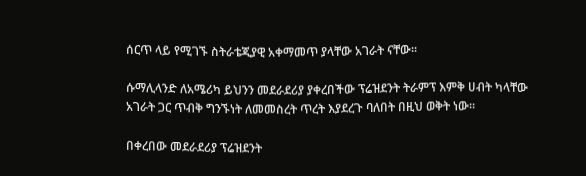ሰርጥ ላይ የሚገኙ ስትራቴጂያዊ አቀማመጥ ያላቸው አገራት ናቸው፡፡

ሱማሊላንድ ለአሜሪካ ይህንን መደራደሪያ ያቀረበችው ፕሬዝደንት ትራምፕ እምቅ ሀብት ካላቸው አገራት ጋር ጥብቅ ግንኙነት ለመመስረት ጥረት እያደረጉ ባለበት በዚህ ወቅት ነው፡፡

በቀረበው መደራደሪያ ፕሬዝደንት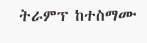ትራምፕ ከተስማሙ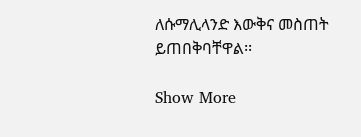ለሱማሊላንድ እውቅና መስጠት ይጠበቅባቸዋል፡፡

Show More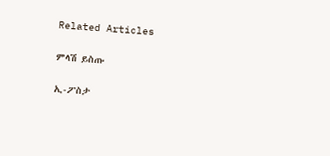Related Articles

ምላሽ ይስጡ

ኢ-ፖስታ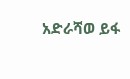አድራሻወ ይፋ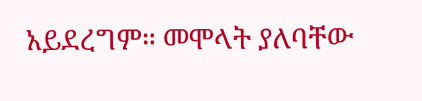አይደረግም። መሞላት ያለባቸው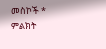መስኮች * ምልክት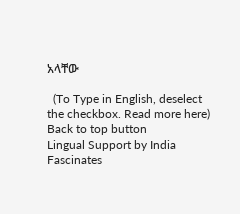አላቸው

  (To Type in English, deselect the checkbox. Read more here)
Back to top button
Lingual Support by India Fascinates